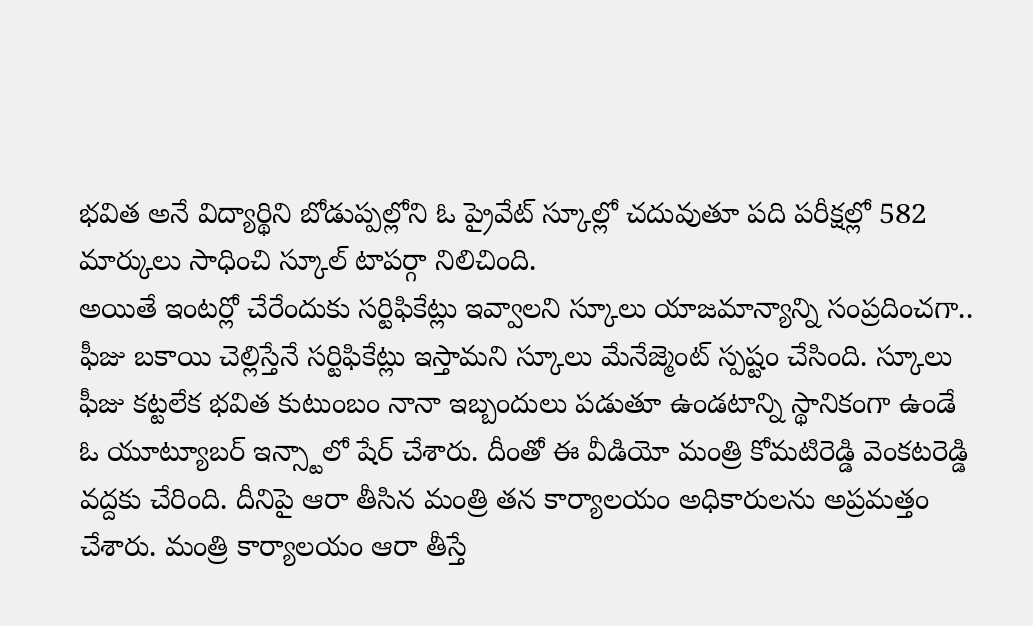భవిత అనే విద్యార్థిని బోడుప్పల్లోని ఓ ప్రైవేట్ స్కూల్లో చదువుతూ పది పరీక్షల్లో 582 మార్కులు సాధించి స్కూల్ టాపర్గా నిలిచింది.
అయితే ఇంటర్లో చేరేందుకు సర్టిఫికేట్లు ఇవ్వాలని స్కూలు యాజమాన్యాన్ని సంప్రదించగా.. ఫీజు బకాయి చెల్లిస్తేనే సర్టిఫికేట్లు ఇస్తామని స్కూలు మేనేజ్మెంట్ స్పష్టం చేసింది. స్కూలు ఫీజు కట్టలేక భవిత కుటుంబం నానా ఇబ్బందులు పడుతూ ఉండటాన్ని స్థానికంగా ఉండే ఓ యూట్యూబర్ ఇన్స్టాలో షేర్ చేశారు. దీంతో ఈ వీడియో మంత్రి కోమటిరెడ్డి వెంకటరెడ్డి వద్దకు చేరింది. దీనిపై ఆరా తీసిన మంత్రి తన కార్యాలయం అధికారులను అప్రమత్తం చేశారు. మంత్రి కార్యాలయం ఆరా తీస్తే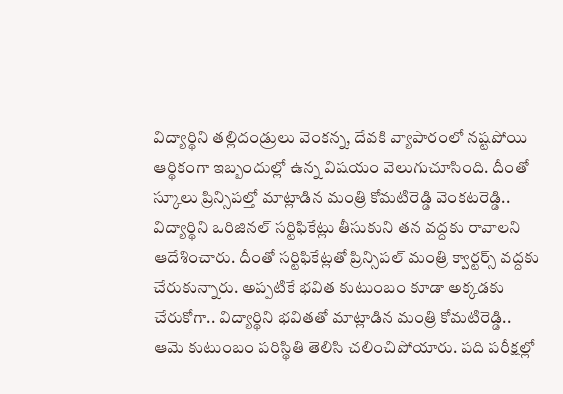విద్యార్థిని తల్లిదండ్రులు వెంకన్న, దేవకి వ్యాపారంలో నష్టపోయి ఆర్థికంగా ఇబ్బందుల్లో ఉన్న విషయం వెలుగుచూసింది. దీంతో స్కూలు ప్రిన్సిపల్తో మాట్లాడిన మంత్రి కోమటిరెడ్డి వెంకటరెడ్డి.. విద్యార్థిని ఒరిజినల్ సర్టిఫికేట్లు తీసుకుని తన వద్దకు రావాలని ఆదేశించారు. దీంతో సర్టిఫికేట్లతో ప్రిన్సిపల్ మంత్రి క్వార్టర్స్ వద్దకు చేరుకున్నారు. అప్పటికే భవిత కుటుంబం కూడా అక్కడకు చేరుకోగా.. విద్యార్థిని భవితతో మాట్లాడిన మంత్రి కోమటిరెడ్డి.. ఆమె కుటుంబం పరిస్థితి తెలిసి చలించిపోయారు. పది పరీక్షల్లో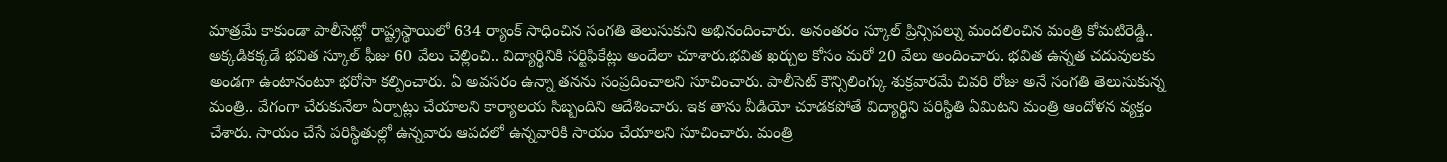మాత్రమే కాకుండా పాలీసెట్లో రాష్ట్రస్థాయిలో 634 ర్యాంక్ సాధించిన సంగతి తెలుసుకుని అభినందించారు. అనంతరం స్కూల్ ప్రిన్సిపల్ను మందలించిన మంత్రి కోమటిరెడ్డి.. అక్కడికక్కడే భవిత స్కూల్ ఫీజు 60 వేలు చెల్లించి.. విద్యార్థినికి సర్టిఫికేట్లు అందేలా చూశారు.భవిత ఖర్చుల కోసం మరో 20 వేలు అందించారు. భవిత ఉన్నత చదువులకు అండగా ఉంటానంటూ భరోసా కల్పించారు. ఏ అవసరం ఉన్నా తనను సంప్రదించాలని సూచించారు. పాలీసెట్ కౌన్సిలింగ్కు శుక్రవారమే చివరి రోజు అనే సంగతి తెలుసుకున్న మంత్రి.. వేగంగా చేరుకునేలా ఏర్పాట్లు చేయాలని కార్యాలయ సిబ్బందిని ఆదేశించారు. ఇక తాను వీడియో చూడకపోతే విద్యార్థిని పరిస్థితి ఏమిటని మంత్రి ఆందోళన వ్యక్తం చేశారు. సాయం చేసే పరిస్థితుల్లో ఉన్నవారు ఆపదలో ఉన్నవారికి సాయం చేయాలని సూచించారు. మంత్రి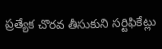ప్రత్యేక చొరవ తీసుకుని సర్టిఫికేట్లు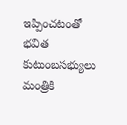ఇప్పించటంతో భవిత కుటుంబసభ్యులు మంత్రికి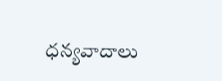ధన్యవాదాలు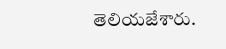తెలియజేశారు.